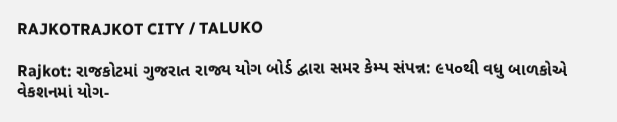RAJKOTRAJKOT CITY / TALUKO

Rajkot: રાજકોટમાં ગુજરાત રાજ્ય યોગ બોર્ડ દ્વારા સમર કેમ્પ સંપન્ન: ૯૫૦થી વધુ બાળકોએ વેકશનમાં યોગ-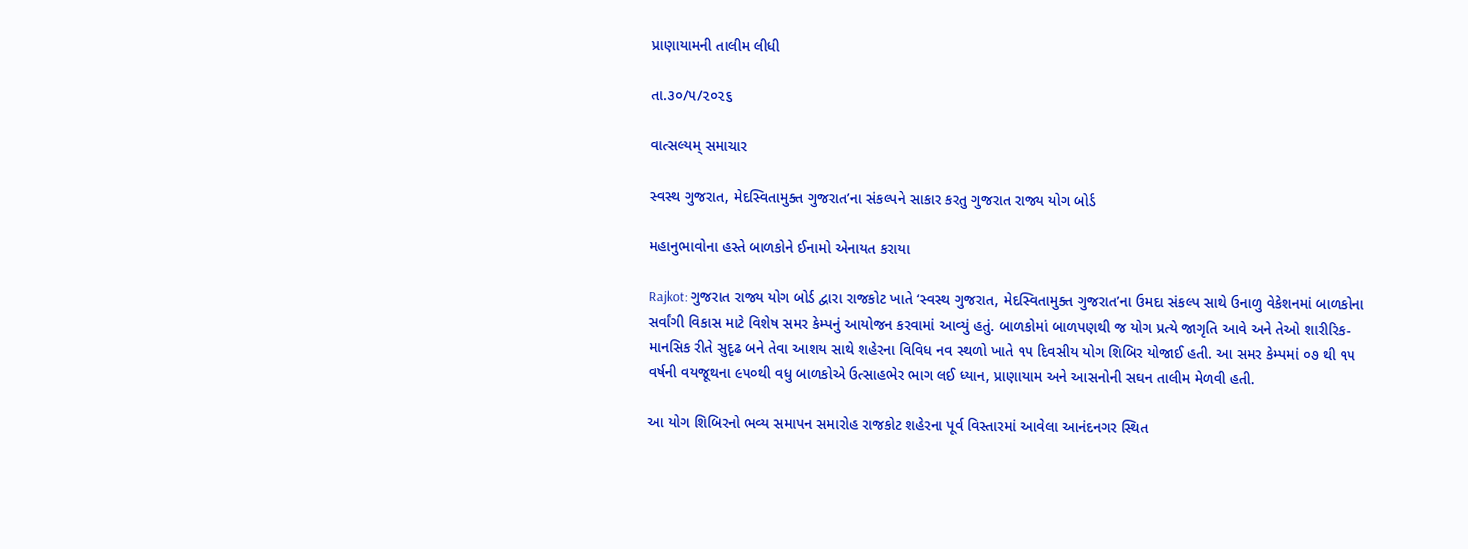પ્રાણાયામની તાલીમ લીધી

તા.૩૦/૫/૨૦૨૬

વાત્સલ્યમ્ સમાચાર

સ્વસ્થ ગુજરાત, મેદસ્વિતામુક્ત ગુજરાત’ના સંકલ્પને સાકાર કરતુ ગુજરાત રાજ્ય યોગ બોર્ડ

મહાનુભાવોના હસ્તે બાળકોને ઈનામો એનાયત કરાયા

Rajkot: ગુજરાત રાજ્ય યોગ બોર્ડ દ્વારા રાજકોટ ખાતે ‘સ્વસ્થ ગુજરાત, મેદસ્વિતામુક્ત ગુજરાત’ના ઉમદા સંકલ્પ સાથે ઉનાળુ વેકેશનમાં બાળકોના સર્વાંગી વિકાસ માટે વિશેષ સમર કેમ્પનું આયોજન કરવામાં આવ્યું હતું. બાળકોમાં બાળપણથી જ યોગ પ્રત્યે જાગૃતિ આવે અને તેઓ શારીરિક-માનસિક રીતે સુદૃઢ બને તેવા આશય સાથે શહેરના વિવિધ નવ સ્થળો ખાતે ૧૫ દિવસીય યોગ શિબિર યોજાઈ હતી. આ સમર કેમ્પમાં ૦૭ થી ૧૫ વર્ષની વયજૂથના ૯૫૦થી વધુ બાળકોએ ઉત્સાહભેર ભાગ લઈ ધ્યાન, પ્રાણાયામ અને આસનોની સઘન તાલીમ મેળવી હતી.

આ યોગ શિબિરનો ભવ્ય સમાપન સમારોહ રાજકોટ શહેરના પૂર્વ વિસ્તારમાં આવેલા આનંદનગર સ્થિત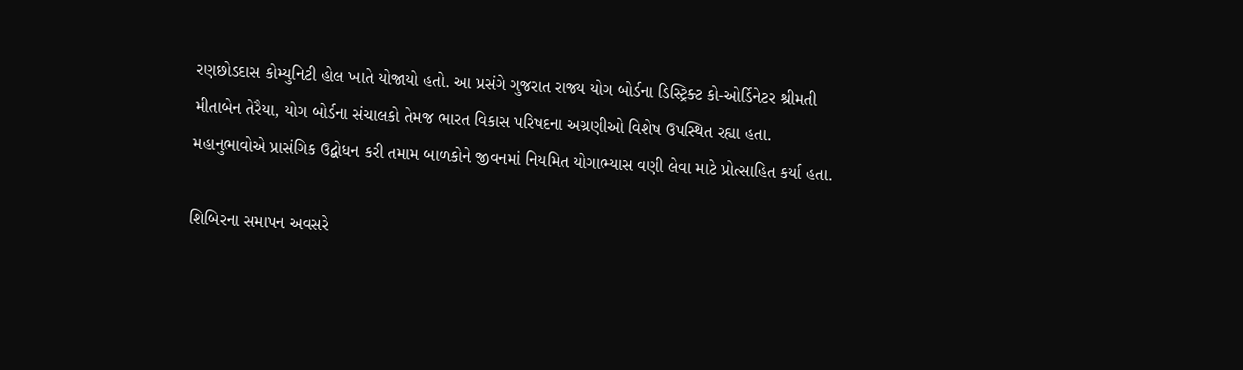રણછોડદાસ કોમ્યુનિટી હોલ ખાતે યોજાયો હતો. આ પ્રસંગે ગુજરાત રાજ્ય યોગ બોર્ડના ડિસ્ટ્રિક્ટ કો-ઓર્ડિનેટર શ્રીમતી મીતાબેન તેરૈયા, યોગ બોર્ડના સંચાલકો તેમજ ભારત વિકાસ પરિષદના અગ્રણીઓ વિશેષ ઉપસ્થિત રહ્યા હતા. મહાનુભાવોએ પ્રાસંગિક ઉદ્બોધન કરી તમામ બાળકોને જીવનમાં નિયમિત યોગાભ્યાસ વણી લેવા માટે પ્રોત્સાહિત કર્યા હતા.

શિબિરના સમાપન અવસરે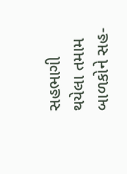સહભાગી થયેલા તમામ બાળકોને સહ-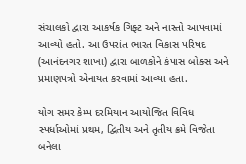સંચાલકો દ્વારા આકર્ષક ગિફ્ટ અને નાસ્તો આપવામાં આવ્યો હતો. આ ઉપરાંત ભારત વિકાસ પરિષદ (આનંદનગર શાખા) દ્વારા બાળકોને કંપાસ બોક્સ અને પ્રમાણપત્રો એનાયત કરવામાં આવ્યા હતા.

યોગ સમર કેમ્પ દરમિયાન આયોજિત વિવિધ સ્પર્ધાઓમાં પ્રથમ, દ્વિતીય અને તૃતીય ક્રમે વિજેતા બનેલા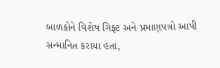બાળકોને વિશેષ ગિફ્ટ અને પ્રમાણપત્રો આપી સન્માનિત કરાયા હતા,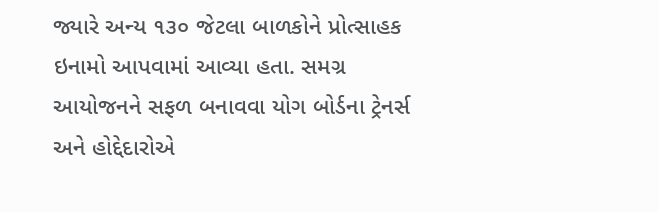જ્યારે અન્ય ૧૩૦ જેટલા બાળકોને પ્રોત્સાહક ઇનામો આપવામાં આવ્યા હતા. સમગ્ર આયોજનને સફળ બનાવવા યોગ બોર્ડના ટ્રેનર્સ અને હોદ્દેદારોએ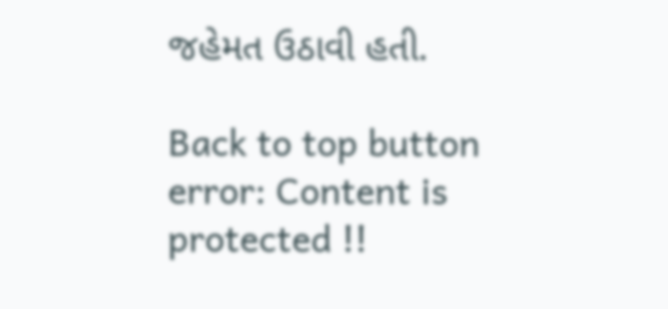જહેમત ઉઠાવી હતી.

Back to top button
error: Content is protected !!